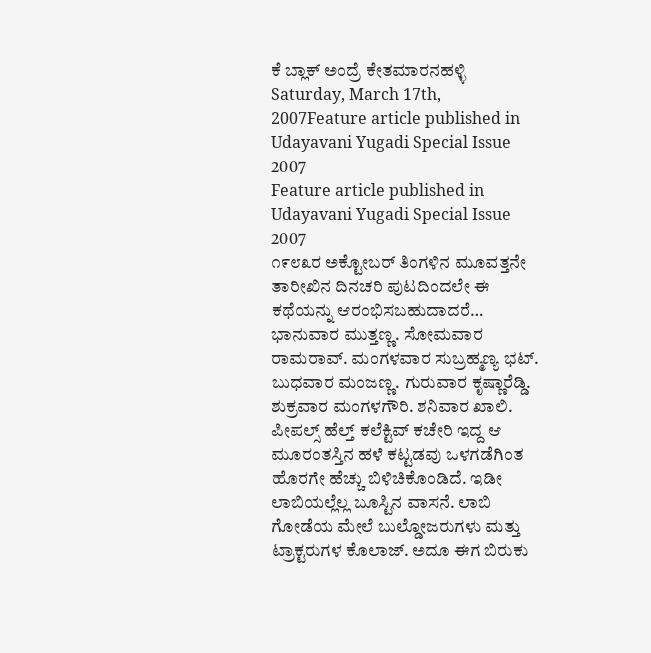ಕೆ ಬ್ಲಾಕ್ ಅಂದ್ರೆ ಕೇತಮಾರನಹಳ್ಳಿ
Saturday, March 17th, 2007Feature article published in Udayavani Yugadi Special Issue 2007
Feature article published in Udayavani Yugadi Special Issue 2007
೧೯೮೩ರ ಅಕ್ಟೋಬರ್ ತಿಂಗಳಿನ ಮೂವತ್ತನೇ ತಾರೀಖಿನ ದಿನಚರಿ ಪುಟದಿಂದಲೇ ಈ ಕಥೆಯನ್ನು ಆರಂಭಿಸಬಹುದಾದರೆ…
ಭಾನುವಾರ ಮುತ್ತಣ್ಣ. ಸೋಮವಾರ ರಾಮರಾವ್. ಮಂಗಳವಾರ ಸುಬ್ರಹ್ಮಣ್ಯ ಭಟ್. ಬುಧವಾರ ಮಂಜಣ್ಣ. ಗುರುವಾರ ಕೃಷ್ಣಾರೆಡ್ಡಿ. ಶುಕ್ರವಾರ ಮಂಗಳಗೌರಿ. ಶನಿವಾರ ಖಾಲಿ.
ಪೀಪಲ್ಸ್ ಹೆಲ್ತ್ ಕಲೆಕ್ಟಿವ್ ಕಚೇರಿ ಇದ್ದ ಆ ಮೂರಂತಸ್ತಿನ ಹಳೆ ಕಟ್ಟಡವು ಒಳಗಡೆಗಿಂತ ಹೊರಗೇ ಹೆಚ್ಚು ಬಿಳಿಚಿಕೊಂಡಿದೆ. ಇಡೀ ಲಾಬಿಯಲ್ಲೆಲ್ಲ ಬೂಸ್ಟಿನ ವಾಸನೆ. ಲಾಬಿ ಗೋಡೆಯ ಮೇಲೆ ಬುಲ್ಡೋಜರುಗಳು ಮತ್ತು ಟ್ರಾಕ್ಟರುಗಳ ಕೊಲಾಜ್. ಅದೂ ಈಗ ಬಿರುಕು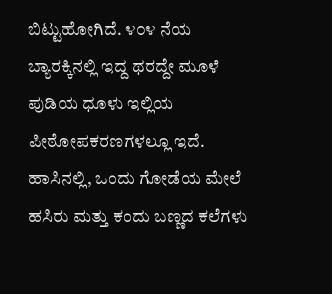ಬಿಟ್ಟುಹೋಗಿದೆ. ೪೦೪ ನೆಯ ಬ್ಯಾರಕ್ಕಿನಲ್ಲಿ ಇದ್ದ ಥರದ್ದೇ ಮೂಳೆ ಪುಡಿಯ ಧೂಳು ಇಲ್ಲಿಯ ಪೀಠೋಪಕರಣಗಳಲ್ಲೂ ಇದೆ. ಹಾಸಿನಲ್ಲಿ, ಒಂದು ಗೋಡೆಯ ಮೇಲೆ ಹಸಿರು ಮತ್ತು ಕಂದು ಬಣ್ಣದ ಕಲೆಗಳು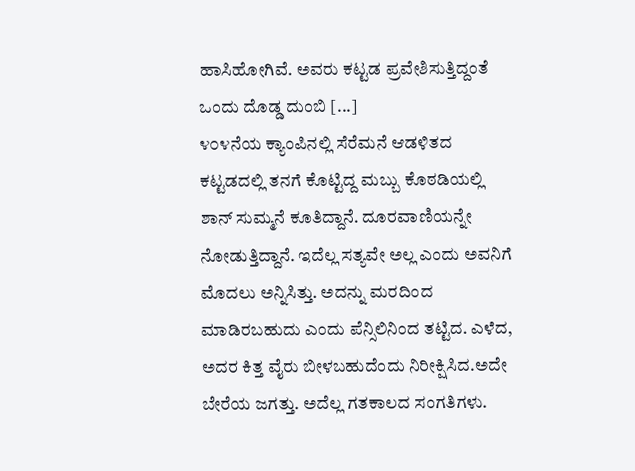ಹಾಸಿಹೋಗಿವೆ. ಅವರು ಕಟ್ಟಡ ಪ್ರವೇಶಿಸುತ್ತಿದ್ದಂತೆ ಒಂದು ದೊಡ್ಡ ದುಂಬಿ [...]
೪೦೪ನೆಯ ಕ್ಯಾಂಪಿನಲ್ಲಿ ಸೆರೆಮನೆ ಆಡಳಿತದ ಕಟ್ಟಡದಲ್ಲಿ ತನಗೆ ಕೊಟ್ಟಿದ್ದ ಮಬ್ಬು ಕೊಠಡಿಯಲ್ಲಿ ಶಾನ್ ಸುಮ್ಮನೆ ಕೂತಿದ್ದಾನೆ. ದೂರವಾಣಿಯನ್ನೇ ನೋಡುತ್ತಿದ್ದಾನೆ. ಇದೆಲ್ಲ ಸತ್ಯವೇ ಅಲ್ಲ ಎಂದು ಅವನಿಗೆ ಮೊದಲು ಅನ್ನಿಸಿತ್ತು. ಅದನ್ನು ಮರದಿಂದ ಮಾಡಿರಬಹುದು ಎಂದು ಪೆನ್ಸಿಲಿನಿಂದ ತಟ್ಟಿದ. ಎಳೆದ, ಅದರ ಕಿತ್ತ ವೈರು ಬೀಳಬಹುದೆಂದು ನಿರೀಕ್ಷಿಸಿದ.ಅದೇ ಬೇರೆಯ ಜಗತ್ತು. ಅದೆಲ್ಲ ಗತಕಾಲದ ಸಂಗತಿಗಳು.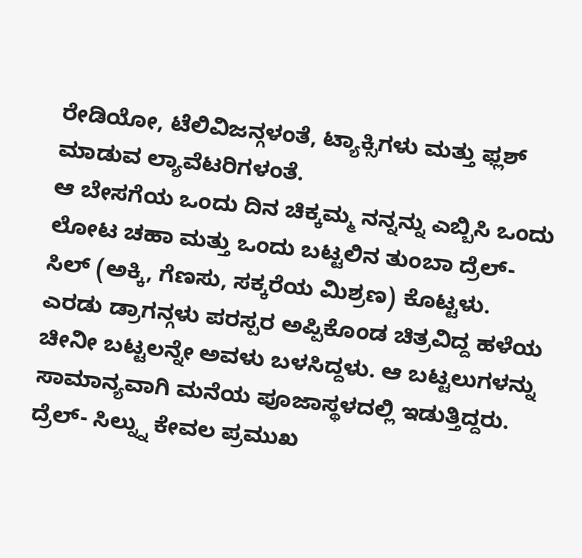ರೇಡಿಯೋ, ಟೆಲಿವಿಜನ್ಗಳಂತೆ, ಟ್ಯಾಕ್ಸಿಗಳು ಮತ್ತು ಫ್ಲಶ್ ಮಾಡುವ ಲ್ಯಾವೆಟರಿಗಳಂತೆ.
ಆ ಬೇಸಗೆಯ ಒಂದು ದಿನ ಚಿಕ್ಕಮ್ಮ ನನ್ನನ್ನು ಎಬ್ಬಿಸಿ ಒಂದು ಲೋಟ ಚಹಾ ಮತ್ತು ಒಂದು ಬಟ್ಟಲಿನ ತುಂಬಾ ದ್ರೆಲ್- ಸಿಲ್ (ಅಕ್ಕಿ, ಗೆಣಸು, ಸಕ್ಕರೆಯ ಮಿಶ್ರಣ) ಕೊಟ್ಟಳು. ಎರಡು ಡ್ರಾಗನ್ಗಳು ಪರಸ್ಪರ ಅಪ್ಪಿಕೊಂಡ ಚಿತ್ರವಿದ್ದ ಹಳೆಯ ಚೀನೀ ಬಟ್ಟಲನ್ನೇ ಅವಳು ಬಳಸಿದ್ದಳು. ಆ ಬಟ್ಟಲುಗಳನ್ನು ಸಾಮಾನ್ಯವಾಗಿ ಮನೆಯ ಪೂಜಾಸ್ಥಳದಲ್ಲಿ ಇಡುತ್ತಿದ್ದರು. ದ್ರೆಲ್- ಸಿಲ್ನ್ನು ಕೇವಲ ಪ್ರಮುಖ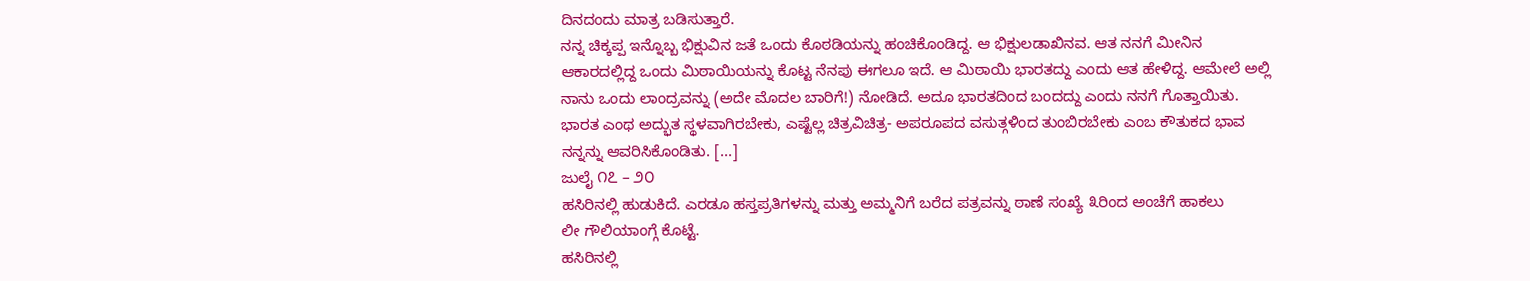ದಿನದಂದು ಮಾತ್ರ ಬಡಿಸುತ್ತಾರೆ.
ನನ್ನ ಚಿಕ್ಕಪ್ಪ ಇನ್ನೊಬ್ಬ ಭಿಕ್ಷುವಿನ ಜತೆ ಒಂದು ಕೊಠಡಿಯನ್ನು ಹಂಚಿಕೊಂಡಿದ್ದ. ಆ ಭಿಕ್ಷುಲಡಾಖಿನವ. ಆತ ನನಗೆ ಮೀನಿನ ಆಕಾರದಲ್ಲಿದ್ದ ಒಂದು ಮಿಠಾಯಿಯನ್ನು ಕೊಟ್ಟ ನೆನಪು ಈಗಲೂ ಇದೆ. ಆ ಮಿಠಾಯಿ ಭಾರತದ್ದು ಎಂದು ಆತ ಹೇಳಿದ್ದ. ಆಮೇಲೆ ಅಲ್ಲಿ ನಾನು ಒಂದು ಲಾಂದ್ರವನ್ನು (ಅದೇ ಮೊದಲ ಬಾರಿಗೆ!) ನೋಡಿದೆ. ಅದೂ ಭಾರತದಿಂದ ಬಂದದ್ದು ಎಂದು ನನಗೆ ಗೊತ್ತಾಯಿತು. ಭಾರತ ಎಂಥ ಅದ್ಭುತ ಸ್ಥಳವಾಗಿರಬೇಕು, ಎಷ್ಟೆಲ್ಲ ಚಿತ್ರವಿಚಿತ್ರ- ಅಪರೂಪದ ವಸುತ್ಗಳಿಂದ ತುಂಬಿರಬೇಕು ಎಂಬ ಕೌತುಕದ ಭಾವ ನನ್ನನ್ನು ಆವರಿಸಿಕೊಂಡಿತು. [...]
ಜುಲೈ ೧೭ – ೨೦
ಹಸಿರಿನಲ್ಲಿ ಹುಡುಕಿದೆ. ಎರಡೂ ಹಸ್ತಪ್ರತಿಗಳನ್ನು ಮತ್ತು ಅಮ್ಮನಿಗೆ ಬರೆದ ಪತ್ರವನ್ನು ಠಾಣೆ ಸಂಖ್ಯೆ ೩ರಿಂದ ಅಂಚೆಗೆ ಹಾಕಲು
ಲೀ ಗೌಲಿಯಾಂಗ್ಗೆ ಕೊಟ್ಟೆ.
ಹಸಿರಿನಲ್ಲಿ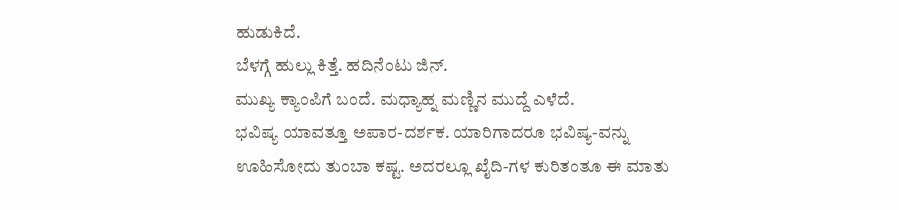ಹುಡುಕಿದೆ.
ಬೆಳಗ್ಗೆ ಹುಲ್ಲು ಕಿತ್ತೆ. ಹದಿನೆಂಟು ಜಿನ್.
ಮುಖ್ಯ ಕ್ಯಾಂಪಿಗೆ ಬಂದೆ. ಮಧ್ಯಾಹ್ನ ಮಣ್ಣಿನ ಮುದ್ದೆ ಎಳೆದೆ.
ಭವಿಷ್ಯ ಯಾವತ್ತೂ ಅಪಾರ-ದರ್ಶಕ. ಯಾರಿಗಾದರೂ ಭವಿಷ್ಯ-ವನ್ನು ಊಹಿಸೋದು ತುಂಬಾ ಕಷ್ಟ. ಅದರಲ್ಲೂ ಖೈದಿ-ಗಳ ಕುರಿತಂತೂ ಈ ಮಾತು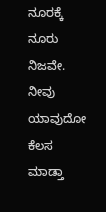ನೂರಕ್ಕೆ ನೂರು ನಿಜವೇ. ನೀವು ಯಾವುದೋ ಕೆಲಸ ಮಾಡ್ತಾ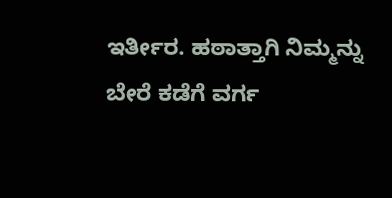ಇರ್ತೀರ. ಹಠಾತ್ತಾಗಿ ನಿಮ್ಮನ್ನು ಬೇರೆ ಕಡೆಗೆ ವರ್ಗ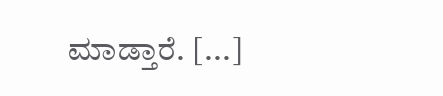ಮಾಡ್ತಾರೆ. [...]